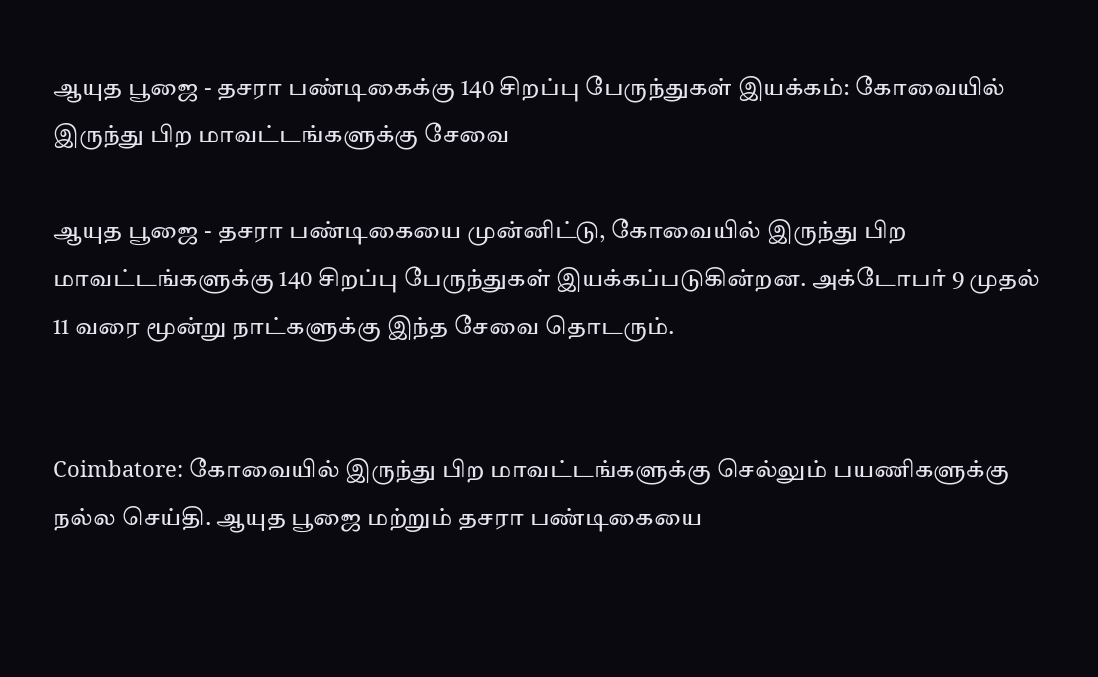ஆயுத பூஜை - தசரா பண்டிகைக்கு 140 சிறப்பு பேருந்துகள் இயக்கம்: கோவையில் இருந்து பிற மாவட்டங்களுக்கு சேவை

ஆயுத பூஜை - தசரா பண்டிகையை முன்னிட்டு, கோவையில் இருந்து பிற மாவட்டங்களுக்கு 140 சிறப்பு பேருந்துகள் இயக்கப்படுகின்றன. அக்டோபர் 9 முதல் 11 வரை மூன்று நாட்களுக்கு இந்த சேவை தொடரும்.


Coimbatore: கோவையில் இருந்து பிற மாவட்டங்களுக்கு செல்லும் பயணிகளுக்கு நல்ல செய்தி. ஆயுத பூஜை மற்றும் தசரா பண்டிகையை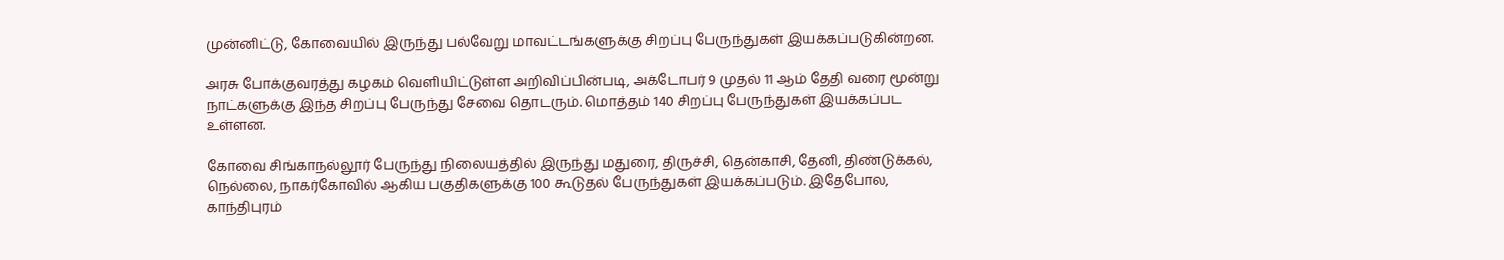முன்னிட்டு, கோவையில் இருந்து பல்வேறு மாவட்டங்களுக்கு சிறப்பு பேருந்துகள் இயக்கப்படுகின்றன.

அரசு போக்குவரத்து கழகம் வெளியிட்டுள்ள அறிவிப்பின்படி, அக்டோபர் 9 முதல் 11 ஆம் தேதி வரை மூன்று நாட்களுக்கு இந்த சிறப்பு பேருந்து சேவை தொடரும். மொத்தம் 140 சிறப்பு பேருந்துகள் இயக்கப்பட உள்ளன.

கோவை சிங்காநல்லூர் பேருந்து நிலையத்தில் இருந்து மதுரை, திருச்சி, தென்காசி, தேனி, திண்டுக்கல், நெல்லை, நாகர்கோவில் ஆகிய பகுதிகளுக்கு 100 கூடுதல் பேருந்துகள் இயக்கப்படும். இதேபோல, காந்திபுரம்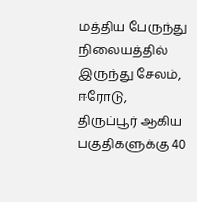மத்திய பேருந்து நிலையத்தில் இருந்து சேலம், ஈரோடு, திருப்பூர் ஆகிய பகுதிகளுக்கு 40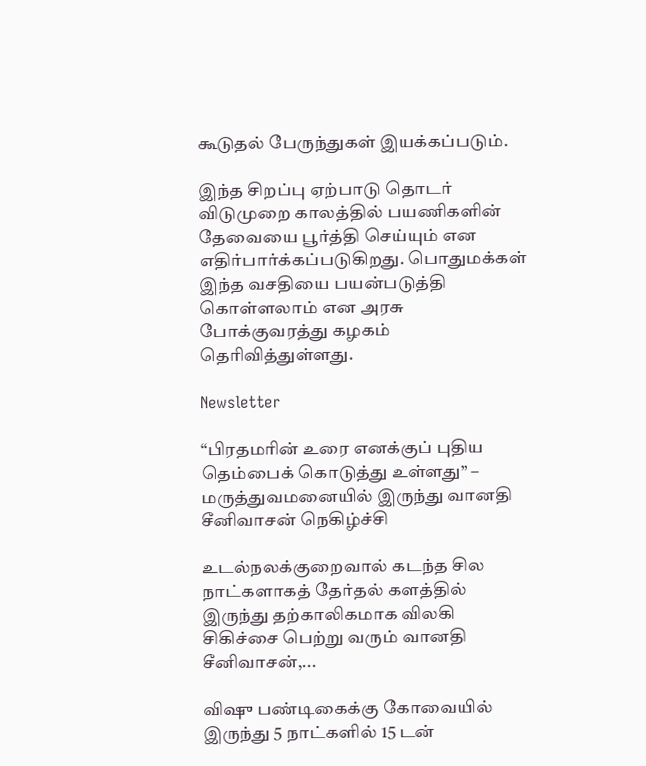கூடுதல் பேருந்துகள் இயக்கப்படும்.

இந்த சிறப்பு ஏற்பாடு தொடர் விடுமுறை காலத்தில் பயணிகளின் தேவையை பூர்த்தி செய்யும் என எதிர்பார்க்கப்படுகிறது. பொதுமக்கள் இந்த வசதியை பயன்படுத்தி கொள்ளலாம் என அரசு போக்குவரத்து கழகம் தெரிவித்துள்ளது.

Newsletter

“பிரதமரின் உரை எனக்குப் புதிய தெம்பைக் கொடுத்து உள்ளது” – மருத்துவமனையில் இருந்து வானதி சீனிவாசன் நெகிழ்ச்சி

உடல்நலக்குறைவால் கடந்த சில நாட்களாகத் தேர்தல் களத்தில் இருந்து தற்காலிகமாக விலகி சிகிச்சை பெற்று வரும் வானதி சீனிவாசன்,...

விஷு பண்டிகைக்கு கோவையில் இருந்து 5 நாட்களில் 15 டன்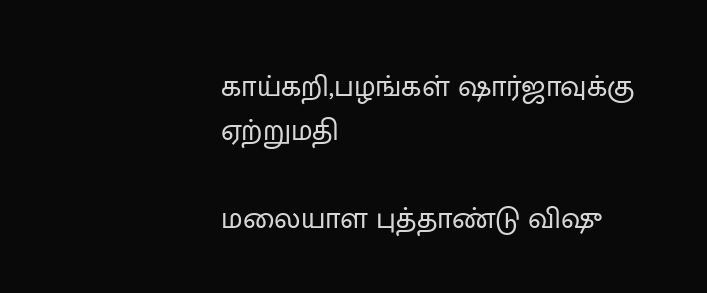காய்கறி,பழங்கள் ஷார்ஜாவுக்கு ஏற்றுமதி

மலையாள புத்தாண்டு விஷு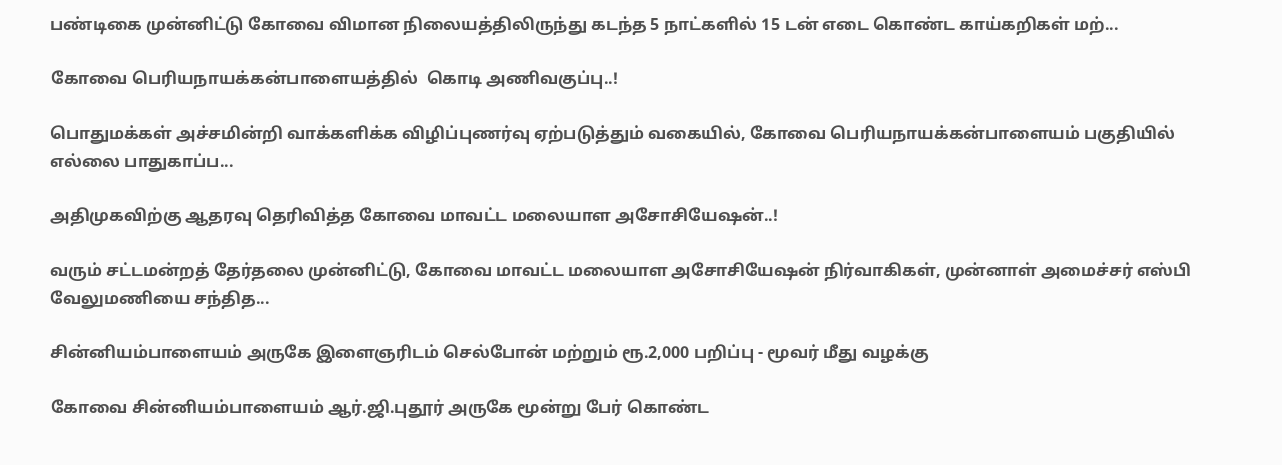பண்டிகை முன்னிட்டு கோவை விமான நிலையத்திலிருந்து கடந்த 5 நாட்களில் 15 டன் எடை கொண்ட காய்கறிகள் மற்...

கோவை பெரியநாயக்கன்பாளையத்தில்  கொடி அணிவகுப்பு..!

பொதுமக்கள் அச்சமின்றி வாக்களிக்க விழிப்புணர்வு ஏற்படுத்தும் வகையில், கோவை பெரியநாயக்கன்பாளையம் பகுதியில் எல்லை பாதுகாப்ப...

அதிமுகவிற்கு ஆதரவு தெரிவித்த கோவை மாவட்ட மலையாள அசோசியேஷன்..!

வரும் சட்டமன்றத் தேர்தலை முன்னிட்டு, கோவை மாவட்ட மலையாள அசோசியேஷன் நிர்வாகிகள், முன்னாள் அமைச்சர் எஸ்பி வேலுமணியை சந்தித...

சின்னியம்பாளையம் அருகே இளைஞரிடம் செல்போன் மற்றும் ரூ.2,000 பறிப்பு - மூவர் மீது வழக்கு

கோவை சின்னியம்பாளையம் ஆர்.ஜி.புதூர் அருகே மூன்று பேர் கொண்ட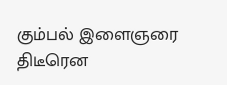கும்பல் இளைஞரை திடீரென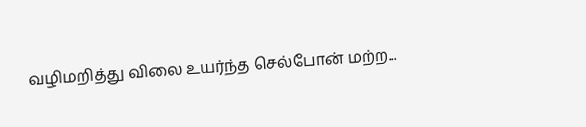வழிமறித்து விலை உயர்ந்த செல்போன் மற்ற...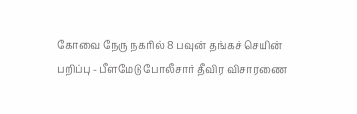கோவை நேரு நகரில் 8 பவுன் தங்கச் செயின் பறிப்பு - பீளமேடு போலீசார் தீவிர விசாரணை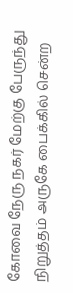கோவை நேரு நகர் மேற்கு பேருந்து நிறுத்தம் அருகே பைக்கில் சென்ற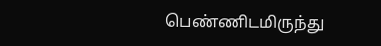பெண்ணிடமிருந்து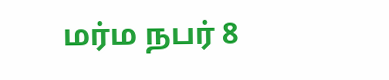மர்ம நபர் 8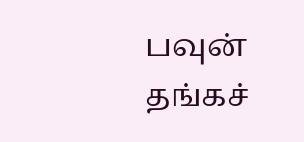பவுன் தங்கச்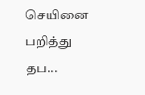செயினை பறித்து தப...